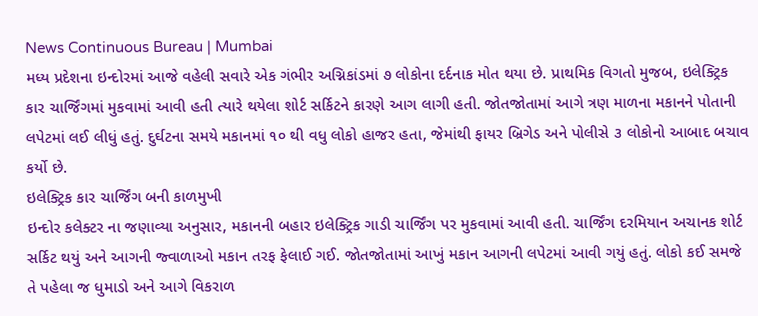News Continuous Bureau | Mumbai
મધ્ય પ્રદેશના ઇન્દોરમાં આજે વહેલી સવારે એક ગંભીર અગ્નિકાંડમાં ૭ લોકોના દર્દનાક મોત થયા છે. પ્રાથમિક વિગતો મુજબ, ઇલેક્ટ્રિક કાર ચાર્જિંગમાં મુકવામાં આવી હતી ત્યારે થયેલા શોર્ટ સર્કિટને કારણે આગ લાગી હતી. જોતજોતામાં આગે ત્રણ માળના મકાનને પોતાની લપેટમાં લઈ લીધું હતું. દુર્ઘટના સમયે મકાનમાં ૧૦ થી વધુ લોકો હાજર હતા, જેમાંથી ફાયર બ્રિગેડ અને પોલીસે ૩ લોકોનો આબાદ બચાવ કર્યો છે.
ઇલેક્ટ્રિક કાર ચાર્જિંગ બની કાળમુખી
ઇન્દોર કલેક્ટર ના જણાવ્યા અનુસાર, મકાનની બહાર ઇલેક્ટ્રિક ગાડી ચાર્જિંગ પર મુકવામાં આવી હતી. ચાર્જિંગ દરમિયાન અચાનક શોર્ટ સર્કિટ થયું અને આગની જ્વાળાઓ મકાન તરફ ફેલાઈ ગઈ. જોતજોતામાં આખું મકાન આગની લપેટમાં આવી ગયું હતું. લોકો કઈ સમજે તે પહેલા જ ધુમાડો અને આગે વિકરાળ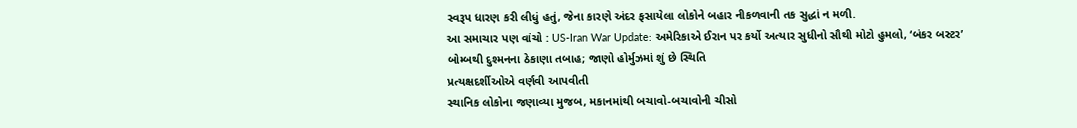સ્વરૂપ ધારણ કરી લીધું હતું, જેના કારણે અંદર ફસાયેલા લોકોને બહાર નીકળવાની તક સુદ્ધાં ન મળી.
આ સમાચાર પણ વાંચો : US-Iran War Update: અમેરિકાએ ઈરાન પર કર્યો અત્યાર સુધીનો સૌથી મોટો હુમલો, ‘બંકર બસ્ટર’ બોમ્બથી દુશ્મનના ઠેકાણા તબાહ; જાણો હોર્મુઝમાં શું છે સ્થિતિ
પ્રત્યક્ષદર્શીઓએ વર્ણવી આપવીતી
સ્થાનિક લોકોના જણાવ્યા મુજબ, મકાનમાંથી બચાવો-બચાવોની ચીસો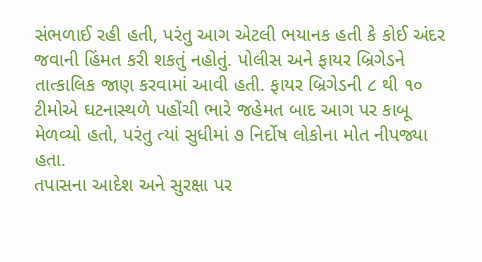સંભળાઈ રહી હતી, પરંતુ આગ એટલી ભયાનક હતી કે કોઈ અંદર જવાની હિંમત કરી શકતું નહોતું. પોલીસ અને ફાયર બ્રિગેડને તાત્કાલિક જાણ કરવામાં આવી હતી. ફાયર બ્રિગેડની ૮ થી ૧૦ ટીમોએ ઘટનાસ્થળે પહોંચી ભારે જહેમત બાદ આગ પર કાબૂ મેળવ્યો હતો, પરંતુ ત્યાં સુધીમાં ૭ નિર્દોષ લોકોના મોત નીપજ્યા હતા.
તપાસના આદેશ અને સુરક્ષા પર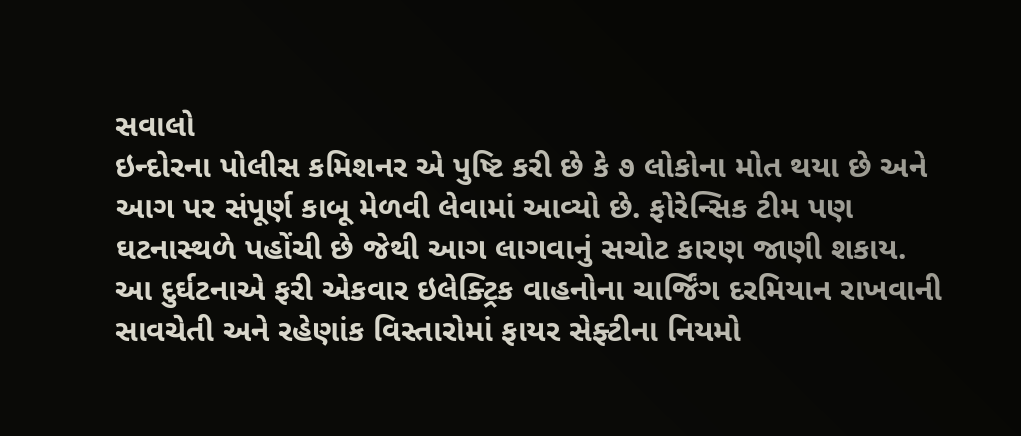સવાલો
ઇન્દોરના પોલીસ કમિશનર એ પુષ્ટિ કરી છે કે ૭ લોકોના મોત થયા છે અને આગ પર સંપૂર્ણ કાબૂ મેળવી લેવામાં આવ્યો છે. ફોરેન્સિક ટીમ પણ ઘટનાસ્થળે પહોંચી છે જેથી આગ લાગવાનું સચોટ કારણ જાણી શકાય. આ દુર્ઘટનાએ ફરી એકવાર ઇલેક્ટ્રિક વાહનોના ચાર્જિંગ દરમિયાન રાખવાની સાવચેતી અને રહેણાંક વિસ્તારોમાં ફાયર સેફ્ટીના નિયમો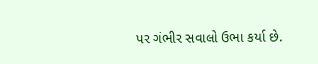પર ગંભીર સવાલો ઉભા કર્યા છે.